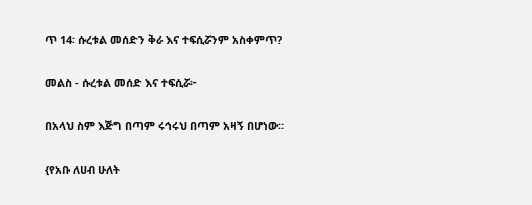ጥ 14፡ ሱረቱል መሰድን ቅራ እና ተፍሲሯንም አስቀምጥ?

መልስ - ሱረቱል መሰድ እና ተፍሲሯ፦

በአላህ ስም እጅግ በጣም ሩኅሩህ በጣም አዛኝ በሆነው።

{የአቡ ለሀብ ሁለት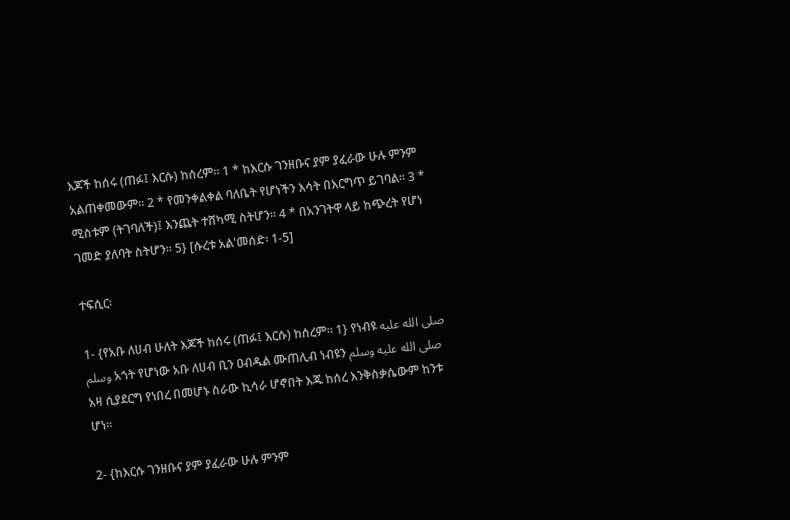እጆች ከሰሩ (ጠፉ፤ እርሱ) ከሰረም። 1 * ከእርሱ ገንዘቡና ያም ያፈራው ሁሉ ምንም አልጠቀመውም። 2 * የመንቀልቀል ባለቤት የሆነችን እሳት በእርግጥ ይገባል። 3 * ሚስቱም (ትገባለች)፤ እንጨት ተሸካሚ ስትሆን። 4 * በአንገትዋ ላይ ከጭረት የሆነ ገመድ ያለባት ስትሆን። 5} [ሱረቱ አል'መሰድ፡ 1-5]

ተፍሲር፡

1- {የአቡ ለሀብ ሁለት እጆች ከሰሩ (ጠፉ፤ እርሱ) ከሰረም። 1} የነብዩ صلى الله عليه وسلم አጎት የሆነው አቡ ለሀብ ቢን ዐብዱል ሙጠሊብ ነብዩን صلى الله عليه وسلم አዛ ሲያደርግ የነበረ በመሆኑ ስራው ኪሳራ ሆኖበት እጁ ከሰረ እንቅስቃሴውም ከንቱ ሆነ።

2- {ከእርሱ ገንዘቡና ያም ያፈራው ሁሉ ምንም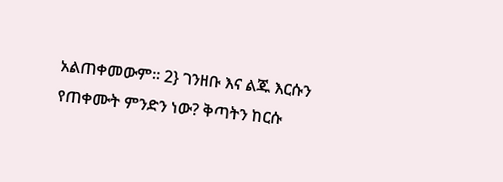አልጠቀመውም። 2} ገንዘቡ እና ልጁ እርሱን የጠቀሙት ምንድን ነው? ቅጣትን ከርሱ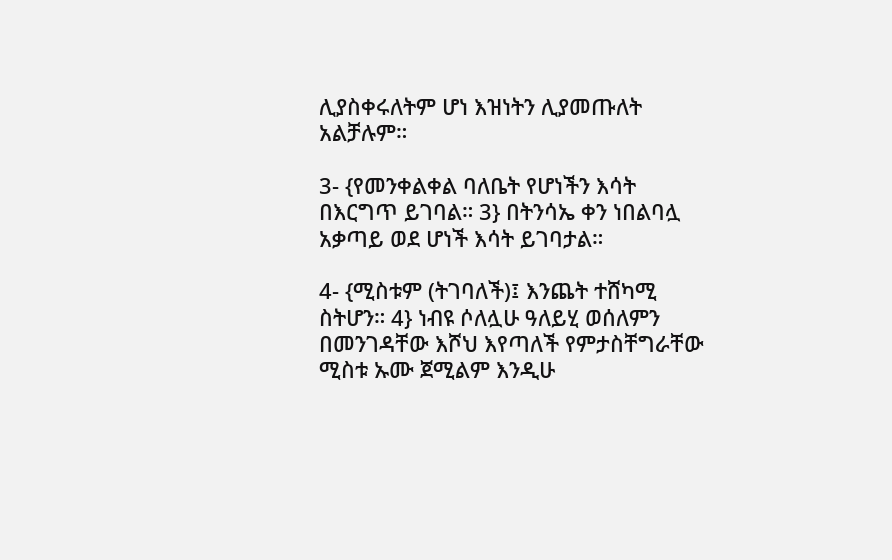ሊያስቀሩለትም ሆነ እዝነትን ሊያመጡለት አልቻሉም።

3- {የመንቀልቀል ባለቤት የሆነችን እሳት በእርግጥ ይገባል። 3} በትንሳኤ ቀን ነበልባሏ አቃጣይ ወደ ሆነች እሳት ይገባታል።

4- {ሚስቱም (ትገባለች)፤ እንጨት ተሸካሚ ስትሆን። 4} ነብዩ ሶለሏሁ ዓለይሂ ወሰለምን በመንገዳቸው እሾህ እየጣለች የምታስቸግራቸው ሚስቱ ኡሙ ጀሚልም እንዲሁ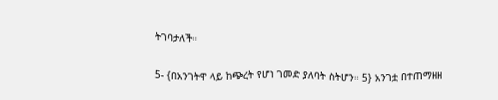ትገባታለች።

5- {በአንገትዋ ላይ ከጭረት የሆነ ገመድ ያለባት ስትሆን። 5} አንገቷ በተጠማዘዘ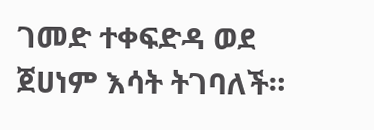ገመድ ተቀፍድዳ ወደ ጀሀነም እሳት ትገባለች።